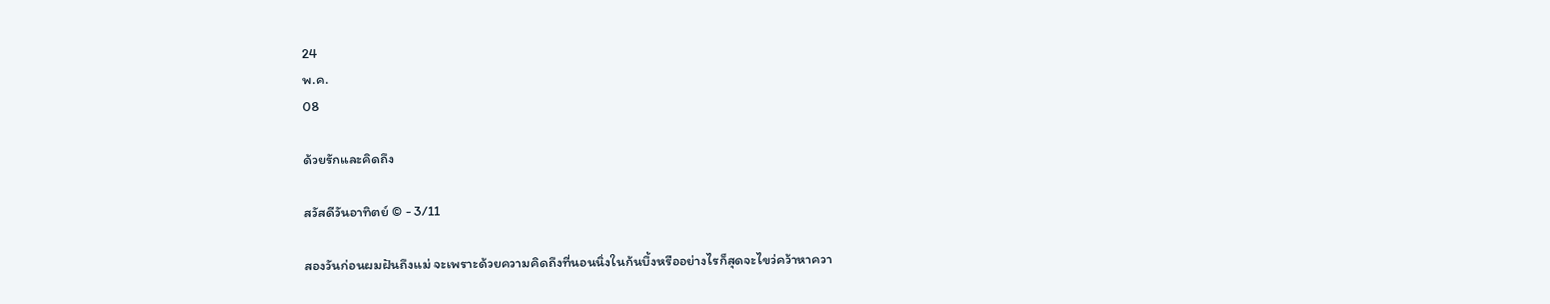24
พ.ค.
08

ด้วยรักและคิดถึง

สวัสดีวันอาทิตย์ © - 3/11

สองวันก่อนผมฝันถึงแม่ จะเพราะด้วยความคิดถึงที่นอนนิ่งในก้นบึ้งหรืออย่างไรก็สุดจะไขว่คว้าหาควา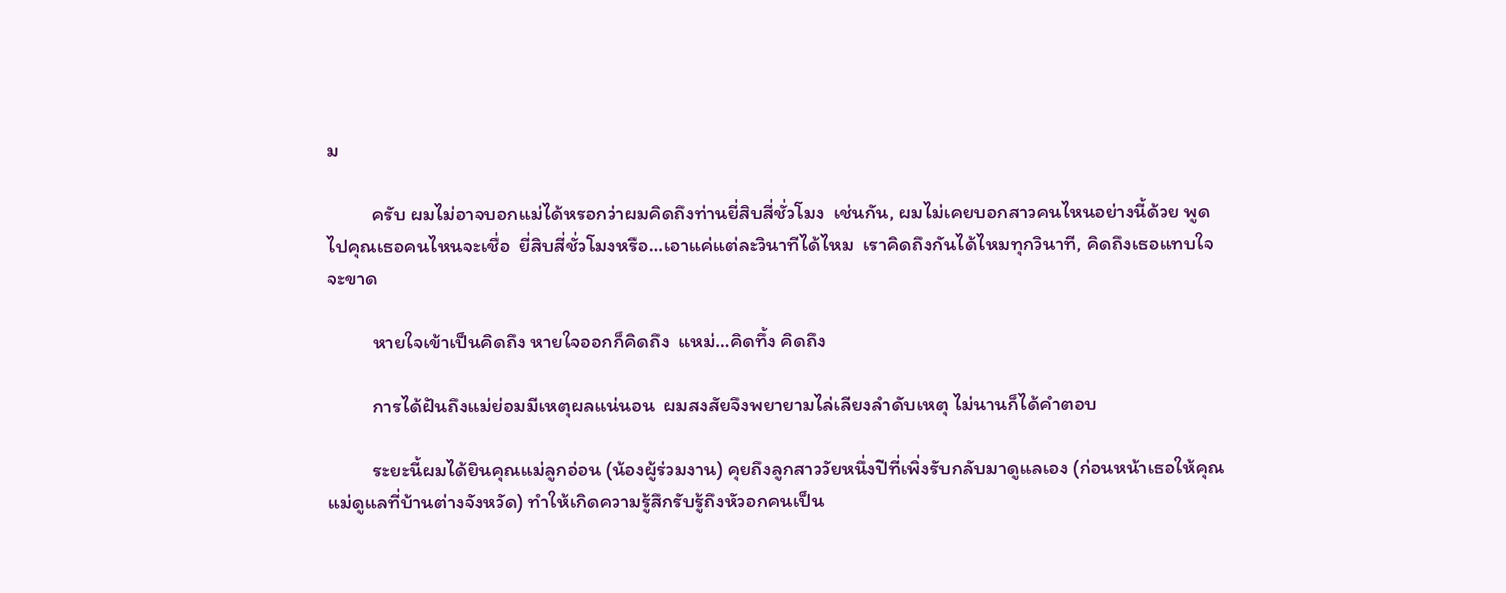ม

          ครับ ผมไม่อาจบอกแม่ได้หรอกว่าผมคิดถึงท่านยี่สิบสี่ชั่วโมง  เช่นกัน, ผมไม่เคยบอกสาวคนไหนอย่างนี้ด้วย พูดไปคุณเธอคนไหนจะเชื่อ  ยี่สิบสี่ชั่วโมงหรือ…เอาแค่แต่ละวินาทีได้ไหม  เราคิดถึงกันได้ไหมทุกวินาที, คิดถึงเธอแทบใจจะขาด

          หายใจเข้าเป็นคิดถึง หายใจออกก็คิดถึง  แหม่…คิดทึ้ง คิดถึง

          การได้ฝันถึงแม่ย่อมมีเหตุผลแน่นอน  ผมสงสัยจึงพยายามไล่เลียงลำดับเหตุ ไม่นานก็ได้คำตอบ

          ระยะนี้ผมได้ยินคุณแม่ลูกอ่อน (น้องผู้ร่วมงาน) คุยถึงลูกสาววัยหนึ่งปีที่เพิ่งรับกลับมาดูแลเอง (ก่อนหน้าเธอให้คุณแม่ดูแลที่บ้านต่างจังหวัด) ทำให้เกิดความรู้สึกรับรู้ถึงหัวอกคนเป็น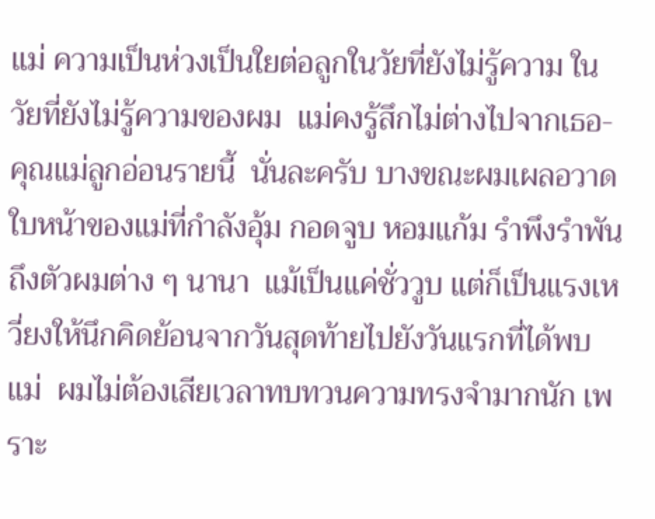แม่ ความเป็นห่วงเป็นใยต่อลูกในวัยที่ยังไม่รู้ความ ในวัยที่ยังไม่รู้ความของผม  แม่คงรู้สึกไม่ต่างไปจากเธอ-คุณแม่ลูกอ่อนรายนี้  นั่นละครับ บางขณะผมเผลอวาดใบหน้าของแม่ที่กำลังอุ้ม กอดจูบ หอมแก้ม รำพึงรำพันถึงตัวผมต่าง ๆ นานา  แม้เป็นแค่ชั่ววูบ แต่ก็เป็นแรงเหวี่ยงให้นึกคิดย้อนจากวันสุดท้ายไปยังวันแรกที่ได้พบแม่  ผมไม่ต้องเสียเวลาทบทวนความทรงจำมากนัก เพราะ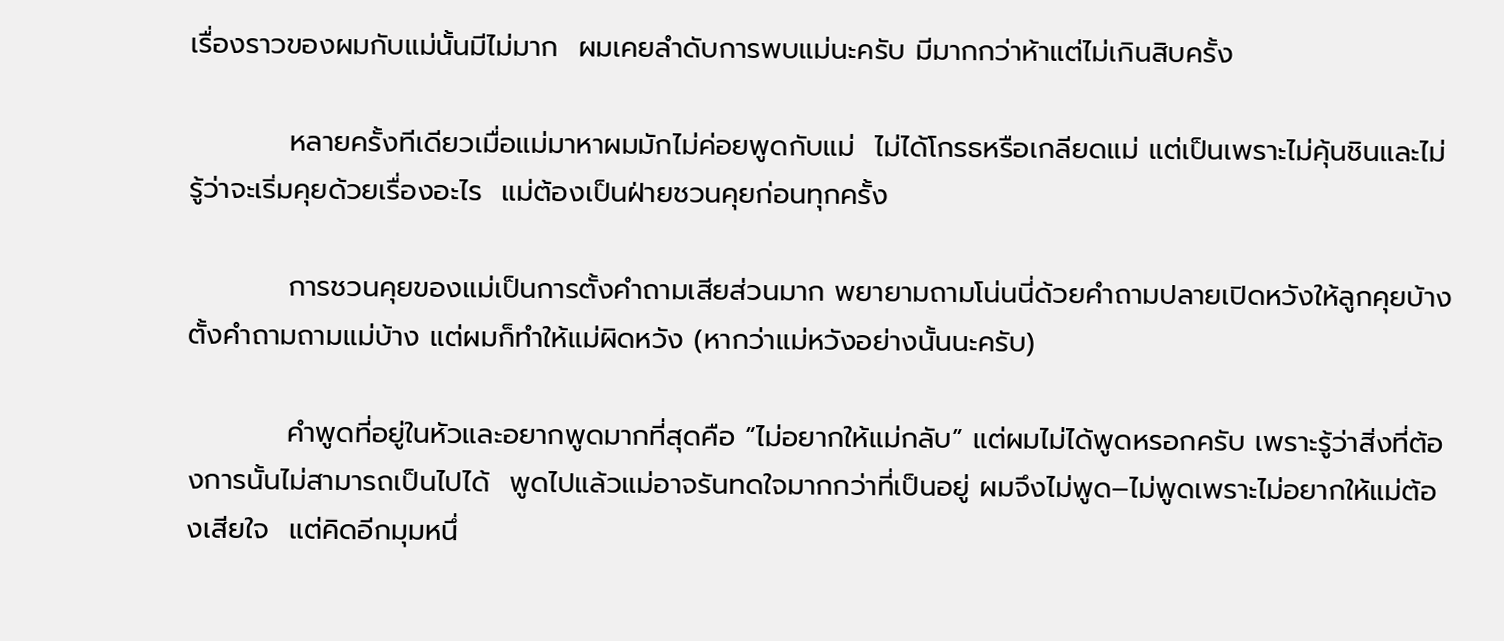เรื่องราวของผมกับแม่นั้นมีไม่มาก  ผมเคยลำดับการพบแม่นะครับ มีมากกว่าห้าแต่ไม่เกินสิบครั้ง

          หลายครั้งทีเดียวเมื่อแม่มาหาผมมักไม่ค่อยพูดกับแม่  ไม่ได้โกรธหรือเกลียดแม่ แต่เป็นเพราะไม่คุ้นชินและไม่รู้ว่าจะเริ่มคุยด้วยเรื่องอะไร  แม่ต้องเป็นฝ่ายชวนคุยก่อนทุกครั้ง

          การชวนคุยของแม่เป็นการตั้งคำถามเสียส่วนมาก พยายามถามโน่นนี่ด้วยคำถามปลายเปิดหวังให้ลูกคุยบ้างตั้งคำถามถามแม่บ้าง แต่ผมก็ทำให้แม่ผิดหวัง (หากว่าแม่หวังอย่างนั้นนะครับ)

          คำพูดที่อยู่ในหัวและอยากพูดมากที่สุดคือ “ไม่อยากให้แม่กลับ” แต่ผมไม่ได้พูดหรอกครับ เพราะรู้ว่าสิ่งที่ต้องการนั้นไม่สามารถเป็นไปได้  พูดไปแล้วแม่อาจรันทดใจมากกว่าที่เป็นอยู่ ผมจึงไม่พูด–ไม่พูดเพราะไม่อยากให้แม่ต้องเสียใจ  แต่คิดอีกมุมหนึ่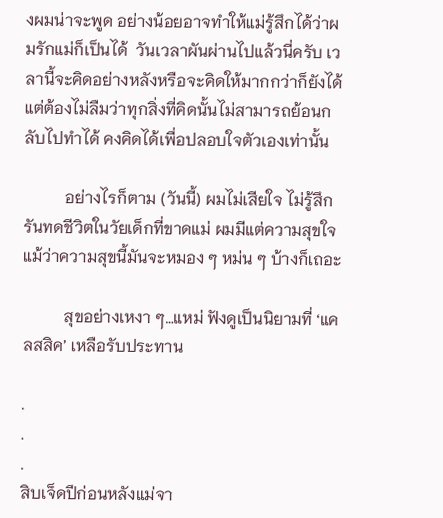งผมน่าจะพูด อย่างน้อยอาจทำให้แม่รู้สึกได้ว่าผมรักแม่ก็เป็นได้  วันเวลาผันผ่านไปแล้วนี่ครับ เวลานี้จะคิดอย่างหลังหรือจะคิดให้มากกว่าก็ยังได้ แต่ต้องไม่ลืมว่าทุกสิ่งที่คิดนั้นไม่สามารถย้อนกลับไปทำได้ คงคิดได้เพื่อปลอบใจตัวเองเท่านั้น

          อย่างไรก็ตาม (วันนี้) ผมไม่เสียใจ ไม่รู้สึกรันทดชีวิตในวัยเด็กที่ขาดแม่ ผมมีแต่ความสุขใจ แม้ว่าความสุขนี้มันจะหมอง ๆ หม่น ๆ บ้างก็เถอะ

          สุขอย่างเหงา ๆ…แหม่ ฟังดูเป็นนิยามที่ ‘แคลสสิค’ เหลือรับประทาน

.
.
.
สิบเจ็ดปีก่อนหลังแม่จา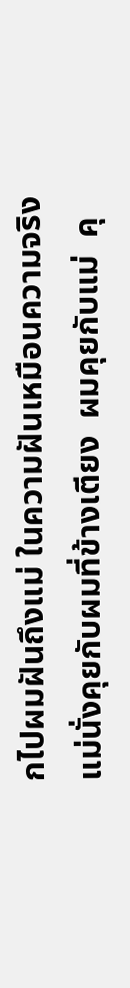กไปผมฝันถึงแม่ ในความฝันเหมือนความจริง  แม่นั่งคุยกับผมที่ข้างเตียง  ผมคุยกับแม่  คุ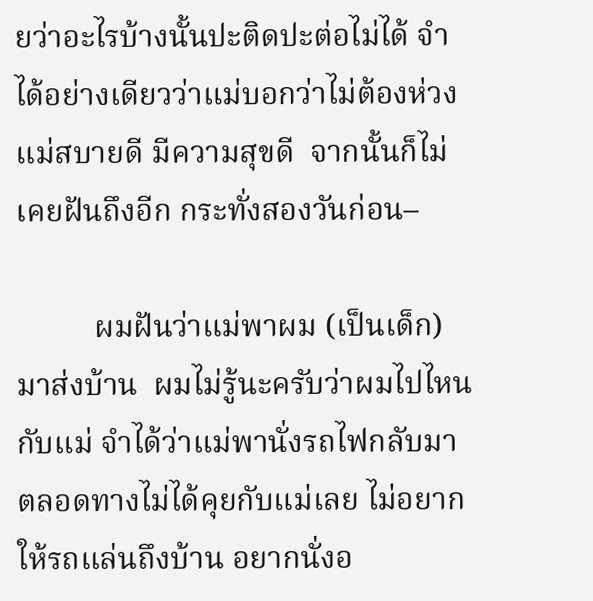ยว่าอะไรบ้างนั้นปะติดปะต่อไม่ได้ จำได้อย่างเดียวว่าแม่บอกว่าไม่ต้องห่วง แม่สบายดี มีความสุขดี  จากนั้นก็ไม่เคยฝันถึงอีก กระทั่งสองวันก่อน–

          ผมฝันว่าแม่พาผม (เป็นเด็ก) มาส่งบ้าน  ผมไม่รู้นะครับว่าผมไปไหนกับแม่ จำได้ว่าแม่พานั่งรถไฟกลับมา  ตลอดทางไม่ได้คุยกับแม่เลย ไม่อยากให้รถแล่นถึงบ้าน อยากนั่งอ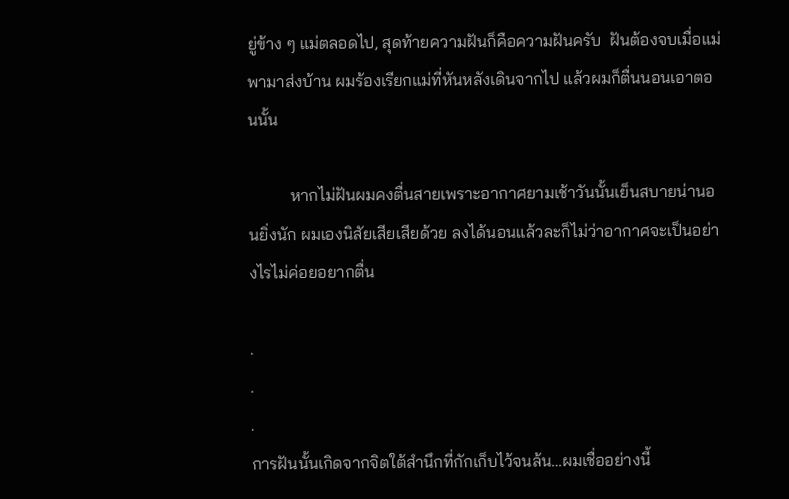ยู่ข้าง ๆ แม่ตลอดไป, สุดท้ายความฝันก็คือความฝันครับ  ฝันต้องจบเมื่อแม่พามาส่งบ้าน ผมร้องเรียกแม่ที่หันหลังเดินจากไป แล้วผมก็ตื่นนอนเอาตอนนั้น

          หากไม่ฝันผมคงตื่นสายเพราะอากาศยามเช้าวันนั้นเย็นสบายน่านอนยิ่งนัก ผมเองนิสัยเสียเสียด้วย ลงได้นอนแล้วละก็ไม่ว่าอากาศจะเป็นอย่างไรไม่ค่อยอยากตื่น

.
.
.
การฝันนั้นเกิดจากจิตใต้สำนึกที่กักเก็บไว้จนล้น…ผมเชื่ออย่างนี้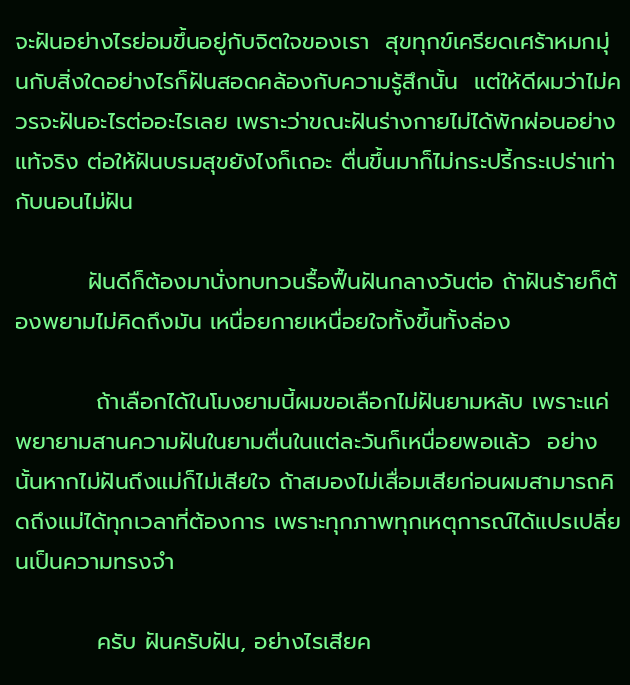จะฝันอย่างไรย่อมขึ้นอยู่กับจิตใจของเรา  สุขทุกข์เครียดเศร้าหมกมุ่นกับสิ่งใดอย่างไรก็ฝันสอดคล้องกับความรู้สึกนั้น  แต่ให้ดีผมว่าไม่ควรจะฝันอะไรต่ออะไรเลย เพราะว่าขณะฝันร่างกายไม่ได้พักผ่อนอย่างแท้จริง ต่อให้ฝันบรมสุขยังไงก็เถอะ ตื่นขึ้นมาก็ไม่กระปรี้กระเปร่าเท่ากับนอนไม่ฝัน

         ฝันดีก็ต้องมานั่งทบทวนรื้อฟื้นฝันกลางวันต่อ ถ้าฝันร้ายก็ต้องพยามไม่คิดถึงมัน เหนื่อยกายเหนื่อยใจทั้งขึ้นทั้งล่อง

          ถ้าเลือกได้ในโมงยามนี้ผมขอเลือกไม่ฝันยามหลับ เพราะแค่พยายามสานความฝันในยามตื่นในแต่ละวันก็เหนื่อยพอแล้ว  อย่างนั้นหากไม่ฝันถึงแม่ก็ไม่เสียใจ ถ้าสมองไม่เสื่อมเสียก่อนผมสามารถคิดถึงแม่ได้ทุกเวลาที่ต้องการ เพราะทุกภาพทุกเหตุการณ์ได้แปรเปลี่ยนเป็นความทรงจำ

          ครับ ฝันครับฝัน, อย่างไรเสียค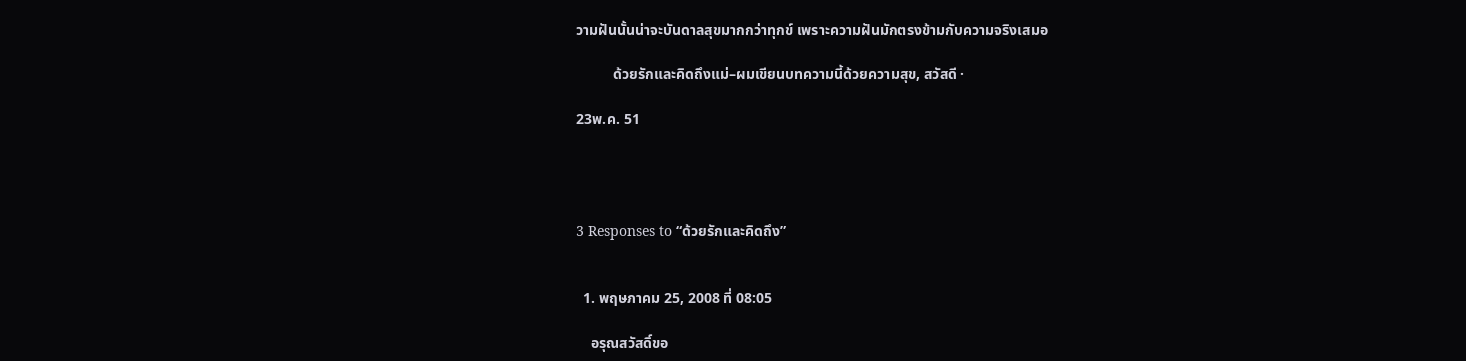วามฝันนั้นน่าจะบันดาลสุขมากกว่าทุกข์ เพราะความฝันมักตรงข้ามกับความจริงเสมอ

          ด้วยรักและคิดถึงแม่–ผมเขียนบทความนี้ด้วยความสุข, สวัสดี ·

23พ.ค. 51




3 Responses to “ด้วยรักและคิดถึง”


  1. พฤษภาคม 25, 2008 ที่ 08:05

    อรุณสวัสดิ์ขอ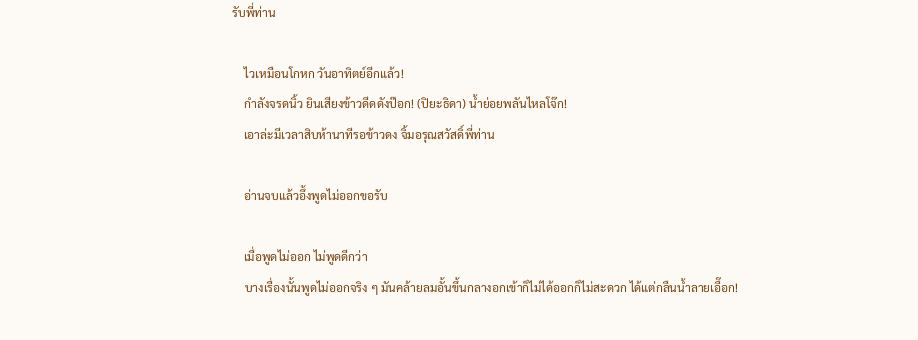รับพี่ท่าน

    ไวเหมือนโกหก วันอาทิตย์อีกแล้ว!
    กำลังจรดนิ้ว ยินเสียงข้าวดีดดังป๊อก! (ปิยะธิดา) น้ำย่อยพลันไหลโจ๊ก!
    เอาล่ะมีเวลาสิบห้านาทีรอข้าวดง จิ้มอรุณสวัสดิ์พี่ท่าน

    อ่านจบแล้วอึ้งพูดไม่ออกขอรับ

    เมื่อพูดไม่ออก ไม่พูดดีกว่า
    บางเรื่องนั้นพูดไม่ออกจริง ๆ มันคล้ายลมอั้นขึ้นกลางอกเข้าก็ไม่ได้ออกก็ไม่สะดวก ได้แต่กลืนน้ำลายเอื๊อก!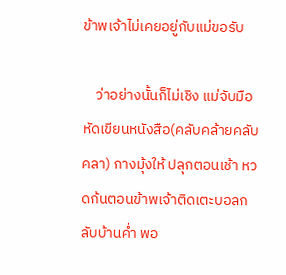ข้าพเจ้าไม่เคยอยู่กับแม่ขอรับ

    ว่าอย่างนั้นก็ไม่เชิง แม่จับมือหัดเขียนหนังสือ(คลับคล้ายคลับคลา) กางมุ้งให้ ปลุกตอนเช้า หวดก้นตอนข้าพเจ้าติดเตะบอลกลับบ้านค่ำ พอ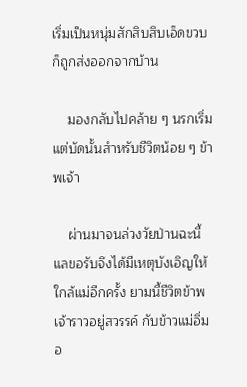เริ่มเป็นหนุ่มสักสิบสิบเอ็ดขวบ ก็ถูกส่งออกจากบ้าน

    มองกลับไปคล้าย ๆ นรกเริ่มแต่บัดนั้นสำหรับชีวิตน้อย ๆ ข้าพเจ้า

    ผ่านมาจนล่วงวัยป่านฉะนี้แลขอรับจึงได้มีเหตุบังเอิญให้ใกล้แม่อีกครั้ง ยามนี้ชีวิตข้าพเจ้าราวอยู่สวรรค์ กับข้าวแม่อิ่มอ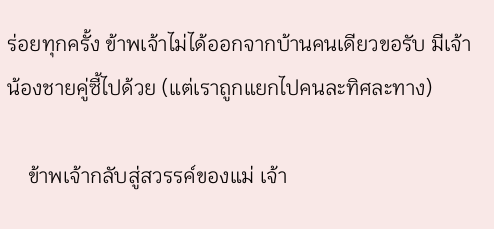ร่อยทุกครั้ง ข้าพเจ้าไม่ได้ออกจากบ้านคนเดียวขอรับ มีเจ้าน้องชายคู่ซี้ไปด้วย (แต่เราถูกแยกไปคนละทิศละทาง)

    ข้าพเจ้ากลับสู่สวรรค์ของแม่ เจ้า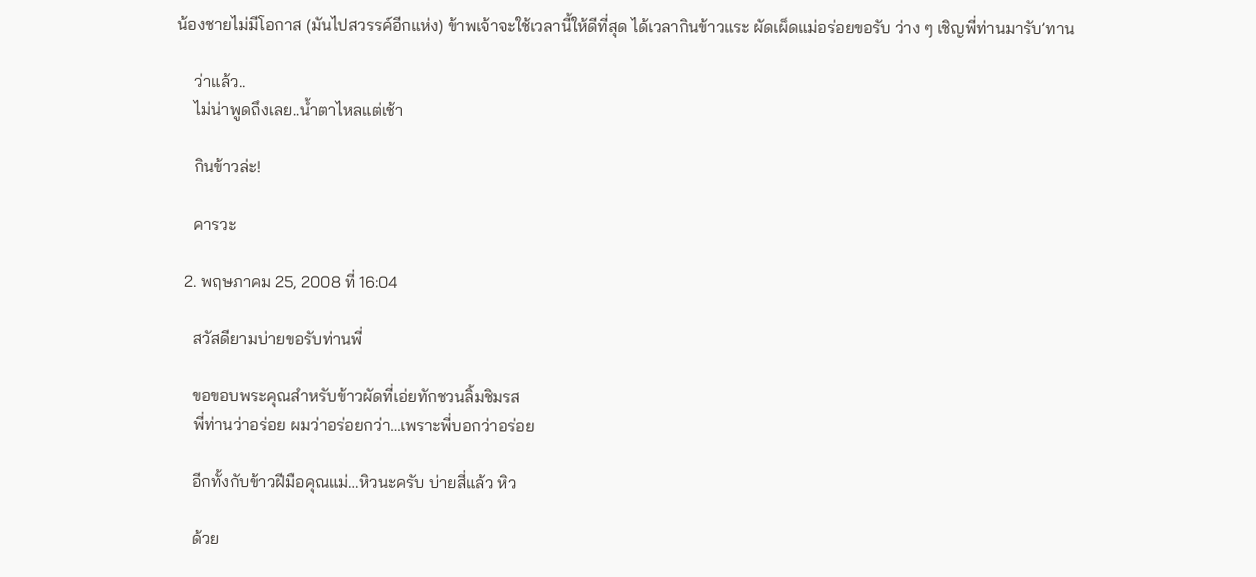น้องชายไม่มีโอกาส (มันไปสวรรค์อีกแห่ง) ข้าพเจ้าจะใช้เวลานี้ให้ดีที่สุด ได้เวลากินข้าวแระ ผัดเผ็ดแม่อร่อยขอรับ ว่าง ๆ เชิญพี่ท่านมารับ’ทาน

    ว่าแล้ว..
    ไม่น่าพูดถึงเลย..น้ำตาไหลแต่เช้า

    กินข้าวล่ะ!

    คารวะ

  2. พฤษภาคม 25, 2008 ที่ 16:04

    สวัสดียามบ่ายขอรับท่านพี่

    ขอขอบพระคุณสำหรับข้าวผัดที่เอ่ยทักชวนลิ้มชิมรส
    พี่ท่านว่าอร่อย ผมว่าอร่อยกว่า…เพราะพี่บอกว่าอร่อย

    อีกทั้งกับข้าวฝีมือคุณแม่…หิวนะครับ บ่ายสี่แล้ว หิว

    ด้วย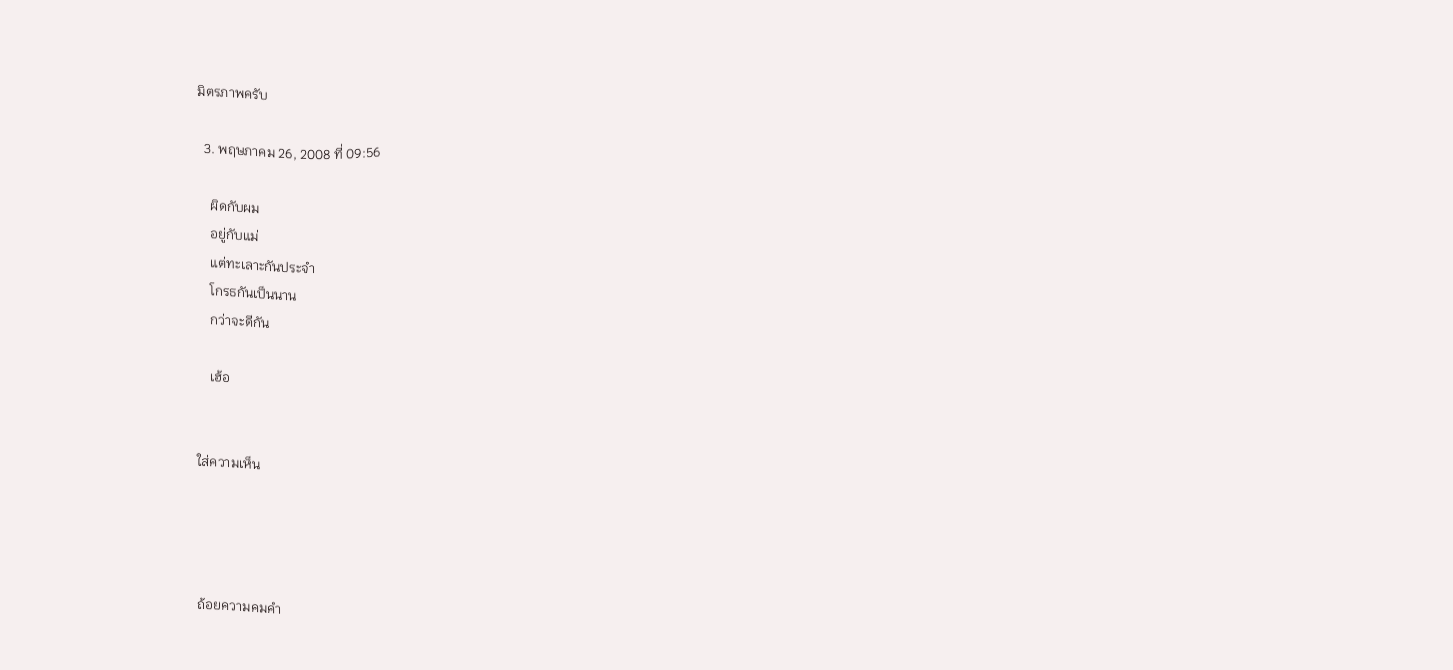มิตรภาพครับ

  3. พฤษภาคม 26, 2008 ที่ 09:56

    ผิดกับผม
    อยู่กับแม่
    แต่ทะเลาะกันประจำ
    โกรธกันเป็นนาน
    กว่าจะดีกัน

    เฮ้อ


ใส่ความเห็น




ถ้อยความคมคำ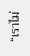“เราไม่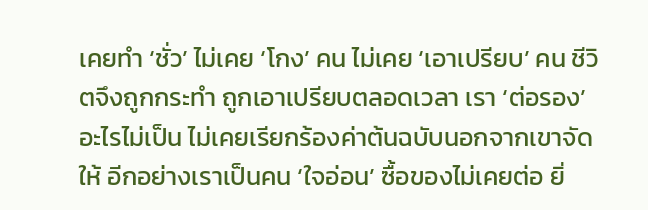เคยทำ ‘ชั่ว’ ไม่เคย ‘โกง’ คน ไม่เคย ‘เอาเปรียบ’ คน ชีวิตจึงถูกกระทำ ถูกเอาเปรียบตลอดเวลา เรา ‘ต่อรอง’ อะไรไม่เป็น ไม่เคยเรียกร้องค่าต้นฉบับนอกจากเขาจัดให้ อีกอย่างเราเป็นคน ‘ใจอ่อน’ ซื้อของไม่เคยต่อ ยิ่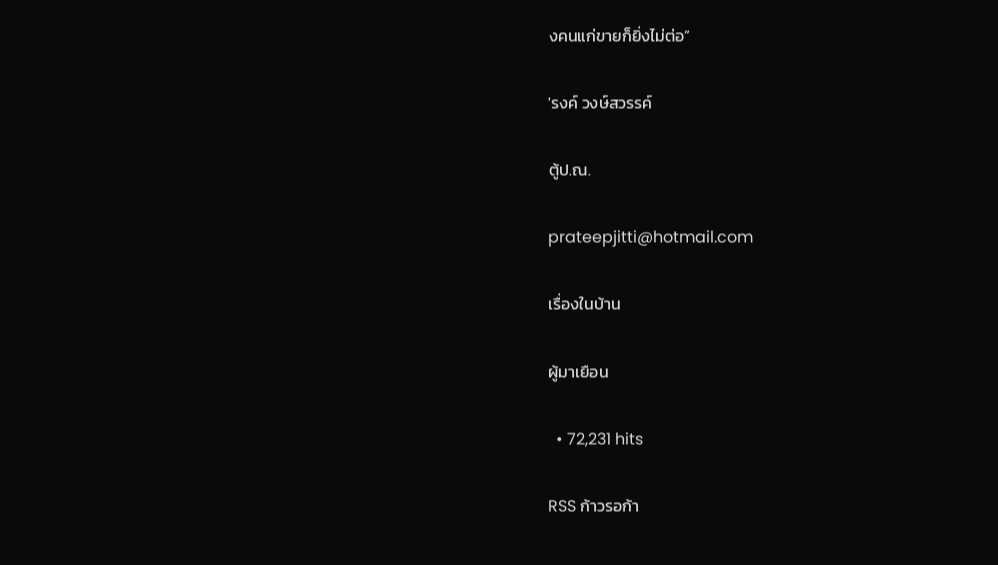งคนแก่ขายก็ยิ่งไม่ต่อ”

'รงค์ วงษ์สวรรค์

ตู้ป.ณ.

prateepjitti@hotmail.com

เรื่องในบ้าน

ผู้มาเยือน

  • 72,231 hits

RSS ก้าวรอก้า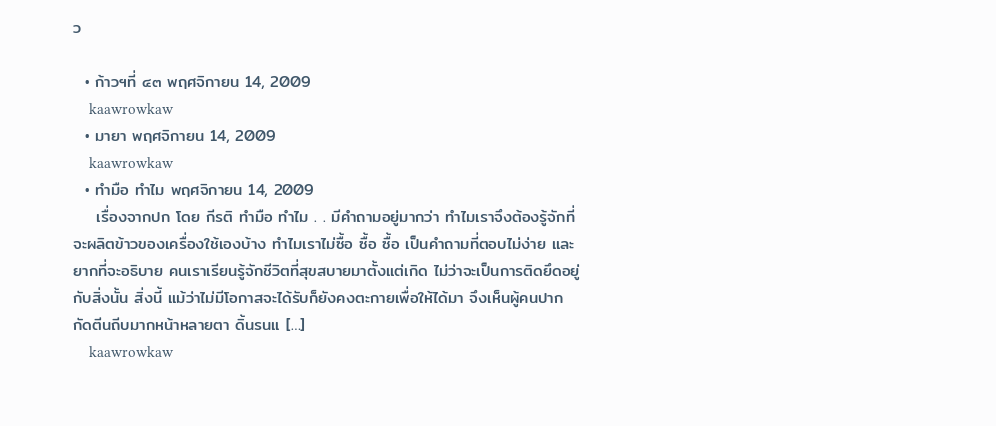ว

  • ก้าวฯที่ ๔๓ พฤศจิกายน 14, 2009
    kaawrowkaw
  • มายา พฤศจิกายน 14, 2009
    kaawrowkaw
  • ทำมือ ทำไม พฤศจิกายน 14, 2009
    เรื่องจากปก โดย กีรติ ทำมือ ทำไม . . มีคำถามอยู่มากว่า ทำไมเราจึงต้องรู้จักที่จะผลิตข้าวของเครื่องใช้เองบ้าง ทำไมเราไม่ซื้อ ซื้อ ซื้อ เป็นคำถามที่ตอบไม่ง่าย และยากที่จะอธิบาย คนเราเรียนรู้จักชีวิตที่สุขสบายมาตั้งแต่เกิด ไม่ว่าจะเป็นการติดยึดอยู่กับสิ่งนั้น สิ่งนี้ แม้ว่าไม่มีโอกาสจะได้รับก็ยังคงตะกายเพื่อให้ได้มา จึงเห็นผู้คนปากกัดตีนถีบมากหน้าหลายตา ดิ้นรนแ […]
    kaawrowkaw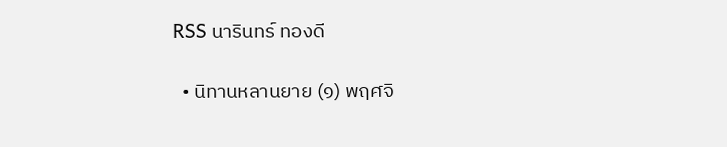RSS นารินทร์ ทองดี

  • นิทานหลานยาย (๑) พฤศจิ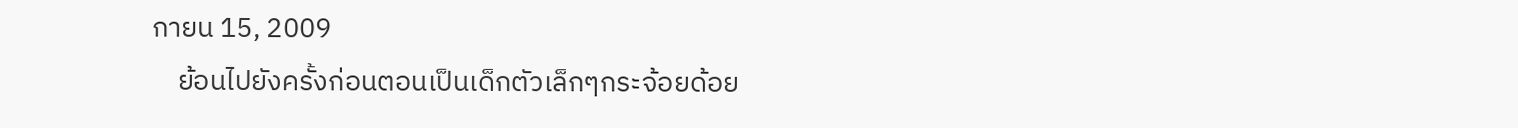กายน 15, 2009
    ย้อนไปยังครั้งก่อนตอนเป็นเด็กตัวเล็กๆกระจ้อยด้อย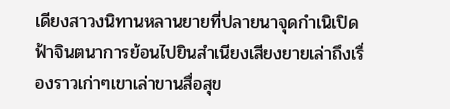เดียงสาวงนิทานหลานยายที่ปลายนาจุดกำเนิเปิดฟ้าจินตนาการย้อนไปยินสำเนียงเสียงยายเล่าถึงเรื่องราวเก่าๆเขาเล่าขานสื่อสุข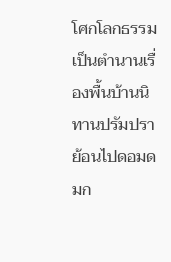โศกโลกธรรมเป็นตำนานเรื่องพื้นบ้านนิทานปรัมปราย้อนไปดอมดมก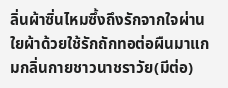ลิ่นผ้าซิ่นไหมซึ้งถึงรักจากใจผ่านใยผ้าด้วยใช้รักถักทอต่อผืนมาแกมกลิ่นกายชาวนาชราวัย(มีต่อ)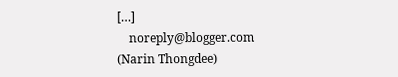[…]
    noreply@blogger.com (Narin Thongdee)